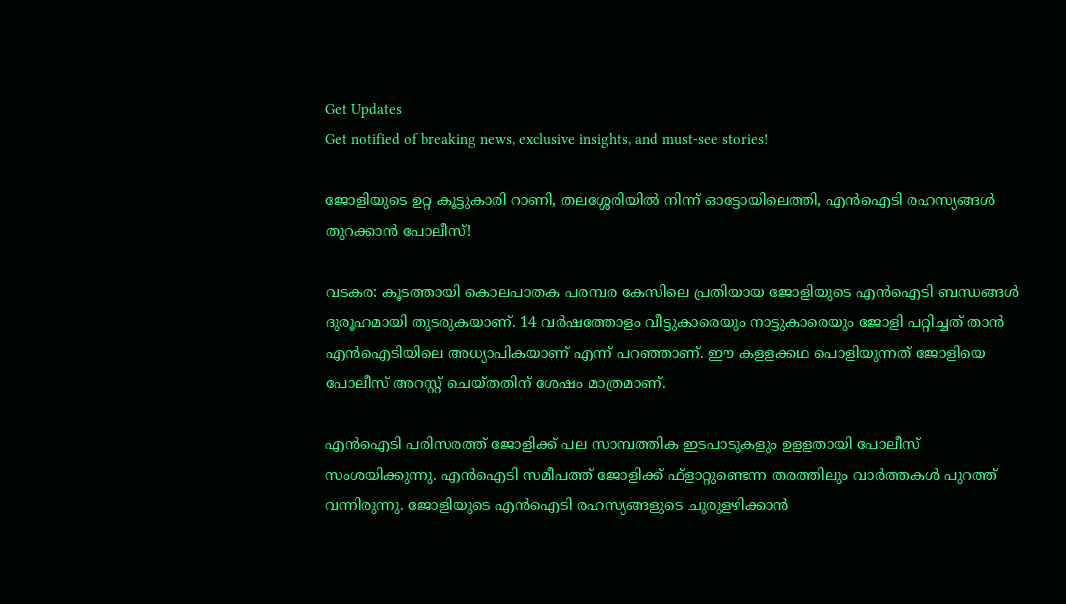Get Updates
Get notified of breaking news, exclusive insights, and must-see stories!

ജോളിയുടെ ഉറ്റ കൂട്ടുകാരി റാണി, തലശ്ശേരിയിൽ നിന്ന് ഓട്ടോയിലെത്തി, എൻഐടി രഹസ്യങ്ങൾ തുറക്കാൻ പോലീസ്!

വടകര: കൂടത്തായി കൊലപാതക പരമ്പര കേസിലെ പ്രതിയായ ജോളിയുടെ എന്‍ഐടി ബന്ധങ്ങള്‍ ദുരൂഹമായി തുടരുകയാണ്. 14 വര്‍ഷത്തോളം വീട്ടുകാരെയും നാട്ടുകാരെയും ജോളി പറ്റിച്ചത് താന്‍ എന്‍ഐടിയിലെ അധ്യാപികയാണ് എന്ന് പറഞ്ഞാണ്. ഈ കളളക്കഥ പൊളിയുന്നത് ജോളിയെ പോലീസ് അറസ്റ്റ് ചെയ്തതിന് ശേഷം മാത്രമാണ്.

എന്‍ഐടി പരിസരത്ത് ജോളിക്ക് പല സാമ്പത്തിക ഇടപാടുകളും ഉളളതായി പോലീസ് സംശയിക്കുന്നു. എന്‍ഐടി സമീപത്ത് ജോളിക്ക് ഫ്‌ളാറ്റുണ്ടെന്ന തരത്തിലും വാര്‍ത്തകള്‍ പുറത്ത് വന്നിരുന്നു. ജോളിയുടെ എന്‍ഐടി രഹസ്യങ്ങളുടെ ചുരുളഴിക്കാന്‍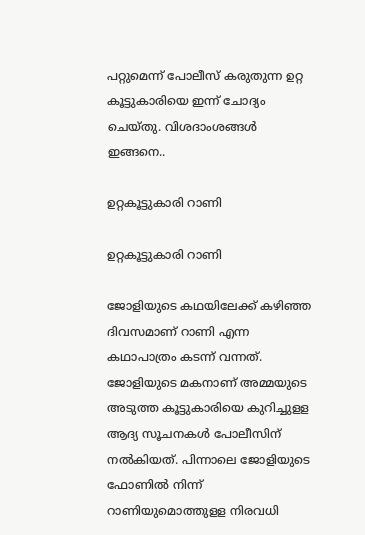പറ്റുമെന്ന് പോലീസ് കരുതുന്ന ഉറ്റ കൂട്ടുകാരിയെ ഇന്ന് ചോദ്യം ചെയ്തു. വിശദാംശങ്ങള്‍ ഇങ്ങനെ..

ഉറ്റകൂട്ടുകാരി റാണി

ഉറ്റകൂട്ടുകാരി റാണി

ജോളിയുടെ കഥയിലേക്ക് കഴിഞ്ഞ ദിവസമാണ് റാണി എന്ന കഥാപാത്രം കടന്ന് വന്നത്. ജോളിയുടെ മകനാണ് അമ്മയുടെ അടുത്ത കൂട്ടുകാരിയെ കുറിച്ചുളള ആദ്യ സൂചനകള്‍ പോലീസിന് നല്‍കിയത്. പിന്നാലെ ജോളിയുടെ ഫോണില്‍ നിന്ന് റാണിയുമൊത്തുളള നിരവധി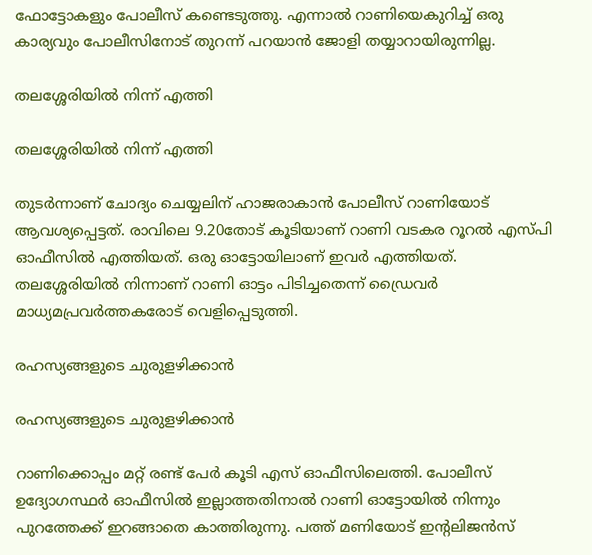ഫോട്ടോകളും പോലീസ് കണ്ടെടുത്തു. എന്നാല്‍ റാണിയെകുറിച്ച് ഒരു കാര്യവും പോലീസിനോട് തുറന്ന് പറയാന്‍ ജോളി തയ്യാറായിരുന്നില്ല.

തലശ്ശേരിയിൽ നിന്ന് എത്തി

തലശ്ശേരിയിൽ നിന്ന് എത്തി

തുടര്‍ന്നാണ് ചോദ്യം ചെയ്യലിന് ഹാജരാകാന്‍ പോലീസ് റാണിയോട് ആവശ്യപ്പെട്ടത്. രാവിലെ 9.20തോട് കൂടിയാണ് റാണി വടകര റൂറല്‍ എസ്പി ഓഫീസില്‍ എത്തിയത്. ഒരു ഓട്ടോയിലാണ് ഇവര്‍ എത്തിയത്. തലശ്ശേരിയില്‍ നിന്നാണ് റാണി ഓട്ടം പിടിച്ചതെന്ന് ഡ്രൈവര്‍ മാധ്യമപ്രവര്‍ത്തകരോട് വെളിപ്പെടുത്തി.

രഹസ്യങ്ങളുടെ ചുരുളഴിക്കാൻ

രഹസ്യങ്ങളുടെ ചുരുളഴിക്കാൻ

റാണിക്കൊപ്പം മറ്റ് രണ്ട് പേര്‍ കൂടി എസ് ഓഫീസിലെത്തി. പോലീസ് ഉദ്യോഗസ്ഥര്‍ ഓഫീസില്‍ ഇല്ലാത്തതിനാല്‍ റാണി ഓട്ടോയില്‍ നിന്നും പുറത്തേക്ക് ഇറങ്ങാതെ കാത്തിരുന്നു. പത്ത് മണിയോട് ഇന്റലിജന്‍സ്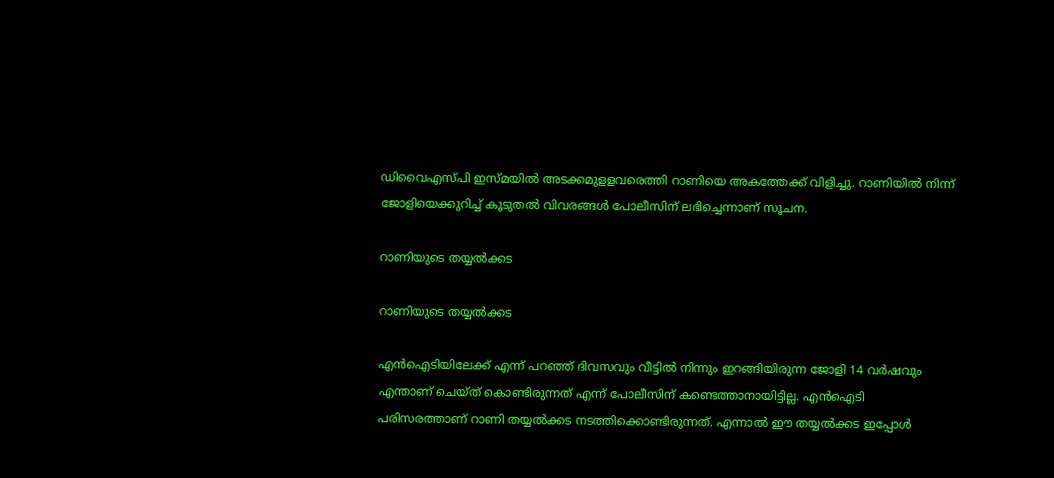ഡിവൈഎസ്പി ഇസ്മയില്‍ അടക്കമുളളവരെത്തി റാണിയെ അകത്തേക്ക് വിളിച്ചു. റാണിയില്‍ നിന്ന് ജോളിയെക്കുറിച്ച് കൂടുതല്‍ വിവരങ്ങള്‍ പോലീസിന് ലഭിച്ചെന്നാണ് സൂചന.

റാണിയുടെ തയ്യൽക്കട

റാണിയുടെ തയ്യൽക്കട

എന്‍ഐടിയിലേക്ക് എന്ന് പറഞ്ഞ് ദിവസവും വീട്ടില്‍ നിന്നും ഇറങ്ങിയിരുന്ന ജോളി 14 വര്‍ഷവും എന്താണ് ചെയ്ത് കൊണ്ടിരുന്നത് എന്ന് പോലീസിന് കണ്ടെത്താനായിട്ടില്ല. എന്‍ഐടി പരിസരത്താണ് റാണി തയ്യല്‍ക്കട നടത്തിക്കൊണ്ടിരുന്നത്. എന്നാല്‍ ഈ തയ്യല്‍ക്കട ഇപ്പോള്‍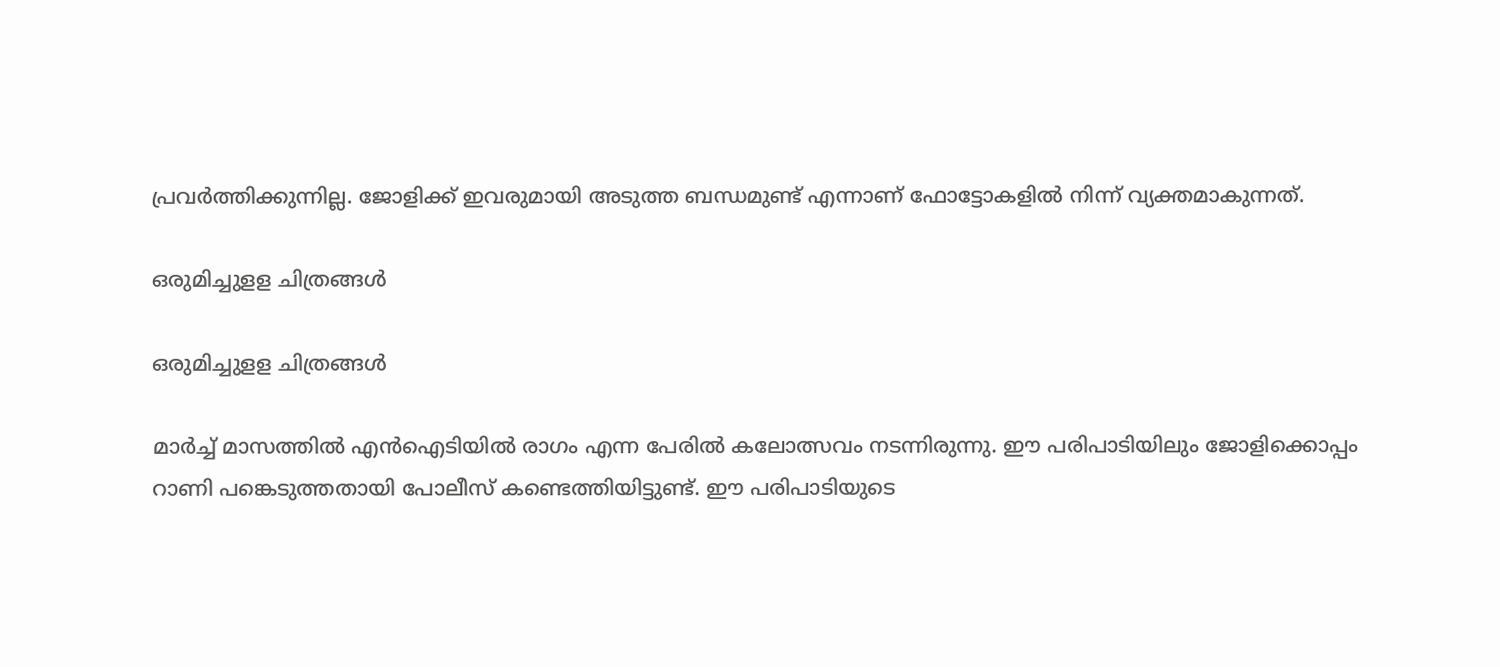പ്രവര്‍ത്തിക്കുന്നില്ല. ജോളിക്ക് ഇവരുമായി അടുത്ത ബന്ധമുണ്ട് എന്നാണ് ഫോട്ടോകളില്‍ നിന്ന് വ്യക്തമാകുന്നത്.

ഒരുമിച്ചുളള ചിത്രങ്ങൾ

ഒരുമിച്ചുളള ചിത്രങ്ങൾ

മാര്‍ച്ച് മാസത്തില്‍ എന്‍ഐടിയില്‍ രാഗം എന്ന പേരില്‍ കലോത്സവം നടന്നിരുന്നു. ഈ പരിപാടിയിലും ജോളിക്കൊപ്പം റാണി പങ്കെടുത്തതായി പോലീസ് കണ്ടെത്തിയിട്ടുണ്ട്. ഈ പരിപാടിയുടെ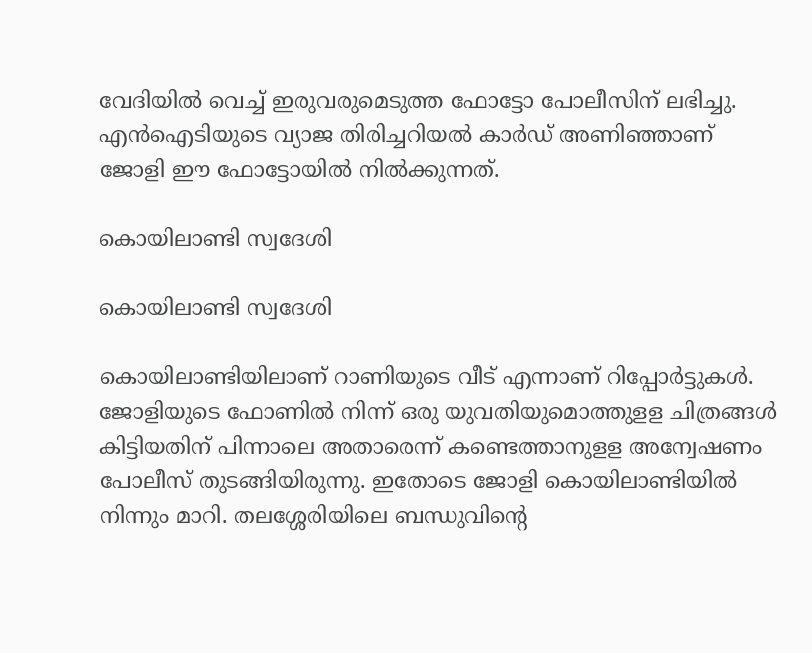വേദിയില്‍ വെച്ച് ഇരുവരുമെടുത്ത ഫോട്ടോ പോലീസിന് ലഭിച്ചു. എന്‍ഐടിയുടെ വ്യാജ തിരിച്ചറിയല്‍ കാര്‍ഡ് അണിഞ്ഞാണ് ജോളി ഈ ഫോട്ടോയില്‍ നില്‍ക്കുന്നത്.

കൊയിലാണ്ടി സ്വദേശി

കൊയിലാണ്ടി സ്വദേശി

കൊയിലാണ്ടിയിലാണ് റാണിയുടെ വീട് എന്നാണ് റിപ്പോര്‍ട്ടുകള്‍. ജോളിയുടെ ഫോണില്‍ നിന്ന് ഒരു യുവതിയുമൊത്തുളള ചിത്രങ്ങള്‍ കിട്ടിയതിന് പിന്നാലെ അതാരെന്ന് കണ്ടെത്താനുളള അന്വേഷണം പോലീസ് തുടങ്ങിയിരുന്നു. ഇതോടെ ജോളി കൊയിലാണ്ടിയില്‍ നിന്നും മാറി. തലശ്ശേരിയിലെ ബന്ധുവിന്റെ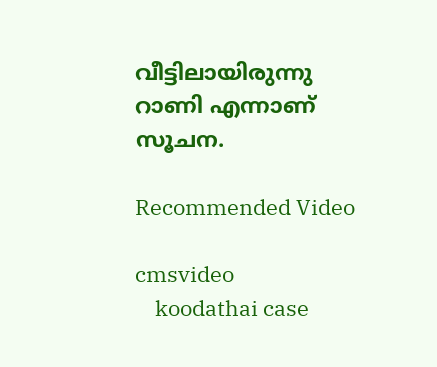വീട്ടിലായിരുന്നു റാണി എന്നാണ് സൂചന.

Recommended Video

cmsvideo
    koodathai case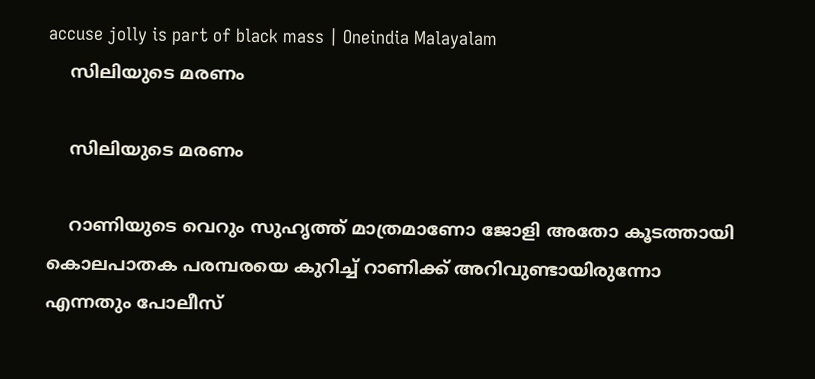accuse jolly is part of black mass | Oneindia Malayalam
    സിലിയുടെ മരണം

    സിലിയുടെ മരണം

    റാണിയുടെ വെറും സുഹൃത്ത് മാത്രമാണോ ജോളി അതോ കൂടത്തായി കൊലപാതക പരമ്പരയെ കുറിച്ച് റാണിക്ക് അറിവുണ്ടായിരുന്നോ എന്നതും പോലീസ്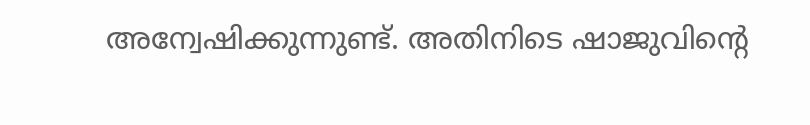അന്വേഷിക്കുന്നുണ്ട്. അതിനിടെ ഷാജുവിന്റെ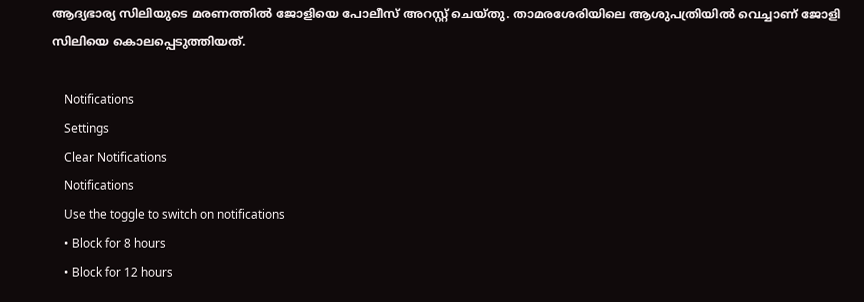ആദ്യഭാര്യ സിലിയുടെ മരണത്തില്‍ ജോളിയെ പോലീസ് അറസ്റ്റ് ചെയ്തു. താമരശേരിയിലെ ആശുപത്രിയില്‍ വെച്ചാണ് ജോളി സിലിയെ കൊലപ്പെടുത്തിയത്.

    Notifications
    Settings
    Clear Notifications
    Notifications
    Use the toggle to switch on notifications
    • Block for 8 hours
    • Block for 12 hours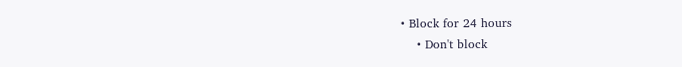• Block for 24 hours
    • Don't block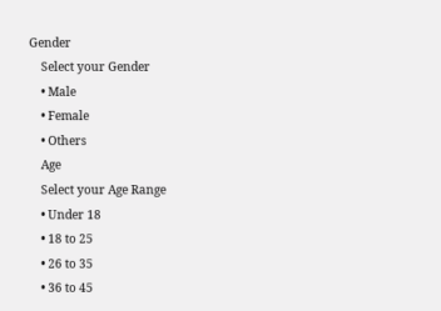Gender
    Select your Gender
    • Male
    • Female
    • Others
    Age
    Select your Age Range
    • Under 18
    • 18 to 25
    • 26 to 35
    • 36 to 45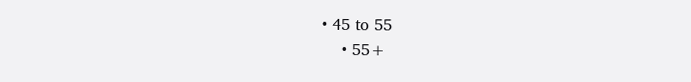• 45 to 55
    • 55+